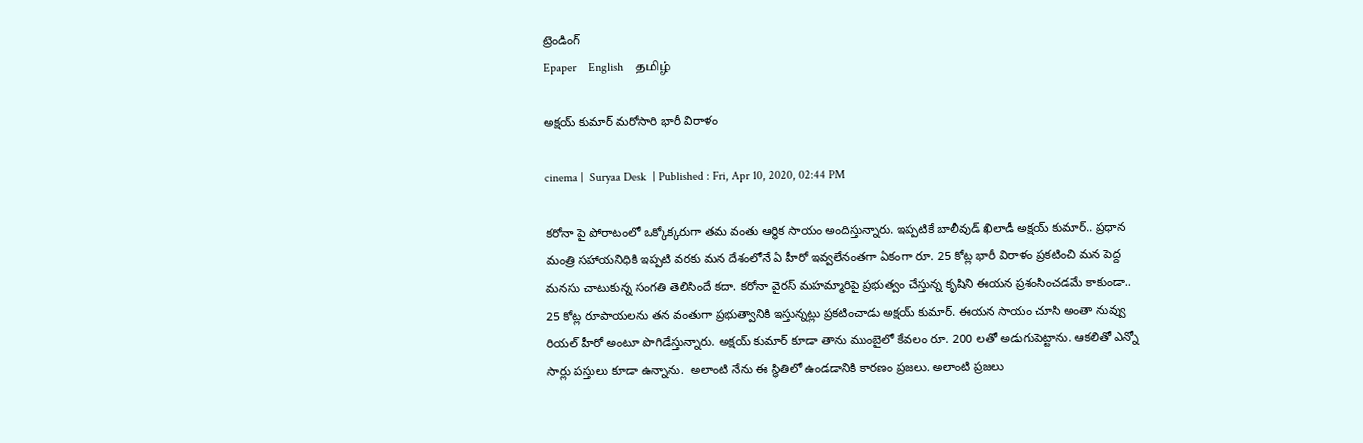ట్రెండింగ్
Epaper    English    தமிழ்

అక్షయ్ కుమార్ మరోసారి భారీ విరాళం

cinema |  Suryaa Desk  | Published : Fri, Apr 10, 2020, 02:44 PM

కరోనా పై పోరాటంలో ఒక్కోక్కరుగా తమ వంతు ఆర్ధిక సాయం అందిస్తున్నారు. ఇప్పటికే బాలీవుడ్ ఖిలాడీ అక్షయ్ కుమార్.. ప్రధాన మంత్రి సహాయనిధికి ఇప్పటి వరకు మన దేశంలోనే ఏ హీరో ఇవ్వలేనంతగా ఏకంగా రూ. 25 కోట్ల భారీ విరాళం ప్రకటించి మన పెద్ద మనసు చాటుకున్న సంగతి తెలిసిందే కదా. కరోనా వైరస్ మహమ్మారిపై ప్రభుత్వం చేస్తున్న కృషిని ఈయన ప్రశంసించడమే కాకుండా.. 25 కోట్ల రూపాయలను తన వంతుగా ప్రభుత్వానికి ఇస్తున్నట్లు ప్రకటించాడు అక్షయ్ కుమార్. ఈయన సాయం చూసి అంతా నువ్వు రియల్ హీరో అంటూ పొగిడేస్తున్నారు. అక్షయ్ కుమార్ కూడా తాను ముంబైలో కేవలం రూ. 200 లతో అడుగుపెట్టాను. ఆకలితో ఎన్నో సార్లు పస్తులు కూడా ఉన్నాను.  అలాంటి నేను ఈ స్థితిలో ఉండడానికి కారణం ప్రజలు. అలాంటి ప్రజలు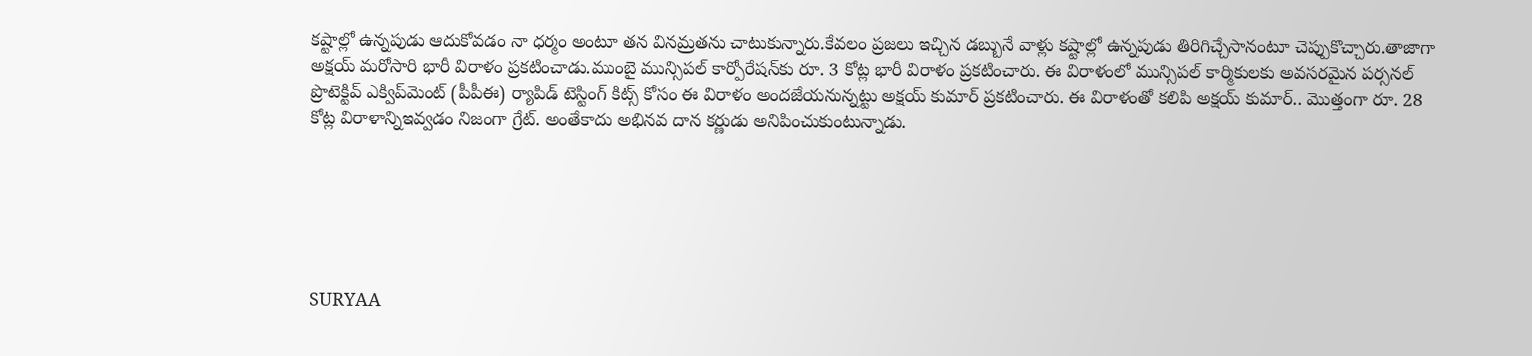కష్టాల్లో ఉన్నపుడు ఆదుకోవడం నా ధర్మం అంటూ తన వినమ్రతను చాటుకున్నారు.కేవలం ప్రజలు ఇచ్చిన డబ్బునే వాళ్లు కష్టాల్లో ఉన్నపుడు తిరిగిచ్చేసానంటూ చెప్పుకొచ్చారు.తాజాగా అక్షయ్ మరోసారి భారీ విరాళం ప్రకటించాడు.ముంబై మున్సిపల్ కార్పోరేషన్‌కు రూ. 3 కోట్ల భారీ విరాళం ప్రకటించారు. ఈ విరాళంలో మున్సిపల్ కార్మికులకు అవసరమైన పర్సనల్ ప్రొటెక్టివ్ ఎక్విప్‌మెంట్ (పీపీఈ) ర్యాపిడ్ టెస్టింగ్ కిట్స్ కోసం ఈ విరాళం అందజేయనున్నట్టు అక్షయ్ కుమార్ ప్రకటించారు. ఈ విరాళంతో కలిపి అక్షయ్ కుమార్.. మొత్తంగా రూ. 28 కోట్ల విరాళాన్నిఇవ్వడం నిజంగా గ్రేట్. అంతేకాదు అభినవ దాన కర్ణుడు అనిపించుకుంటున్నాడు.






SURYAA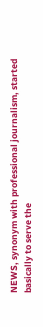NEWS, synonym with professional journalism, started basically to serve the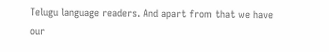Telugu language readers. And apart from that we have our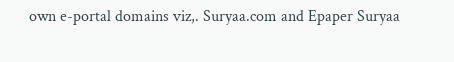own e-portal domains viz,. Suryaa.com and Epaper Suryaa